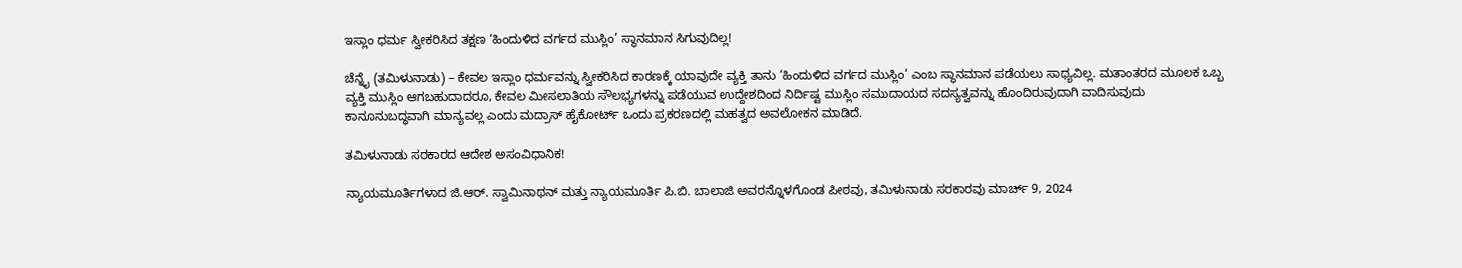ಇಸ್ಲಾಂ ಧರ್ಮ ಸ್ವೀಕರಿಸಿದ ತಕ್ಷಣ ‘ಹಿಂದುಳಿದ ವರ್ಗದ ಮುಸ್ಲಿಂ’ ಸ್ಥಾನಮಾನ ಸಿಗುವುದಿಲ್ಲ!

ಚೆನ್ನೈ (ತಮಿಳುನಾಡು) – ಕೇವಲ ಇಸ್ಲಾಂ ಧರ್ಮವನ್ನು ಸ್ವೀಕರಿಸಿದ ಕಾರಣಕ್ಕೆ ಯಾವುದೇ ವ್ಯಕ್ತಿ ತಾನು ‘ಹಿಂದುಳಿದ ವರ್ಗದ ಮುಸ್ಲಿಂ’ ಎಂಬ ಸ್ಥಾನಮಾನ ಪಡೆಯಲು ಸಾಧ್ಯವಿಲ್ಲ. ಮತಾಂತರದ ಮೂಲಕ ಒಬ್ಬ ವ್ಯಕ್ತಿ ಮುಸ್ಲಿಂ ಆಗಬಹುದಾದರೂ, ಕೇವಲ ಮೀಸಲಾತಿಯ ಸೌಲಭ್ಯಗಳನ್ನು ಪಡೆಯುವ ಉದ್ದೇಶದಿಂದ ನಿರ್ದಿಷ್ಟ ಮುಸ್ಲಿಂ ಸಮುದಾಯದ ಸದಸ್ಯತ್ವವನ್ನು ಹೊಂದಿರುವುದಾಗಿ ವಾದಿಸುವುದು ಕಾನೂನುಬದ್ಧವಾಗಿ ಮಾನ್ಯವಲ್ಲ ಎಂದು ಮದ್ರಾಸ್ ಹೈಕೋರ್ಟ್ ಒಂದು ಪ್ರಕರಣದಲ್ಲಿ ಮಹತ್ವದ ಅವಲೋಕನ ಮಾಡಿದೆ.

ತಮಿಳುನಾಡು ಸರಕಾರದ ಆದೇಶ ಅಸಂವಿಧಾನಿಕ!

ನ್ಯಾಯಮೂರ್ತಿಗಳಾದ ಜಿ.ಆರ್. ಸ್ವಾಮಿನಾಥನ್ ಮತ್ತು ನ್ಯಾಯಮೂರ್ತಿ ಪಿ.ಬಿ. ಬಾಲಾಜಿ ಅವರನ್ನೊಳಗೊಂಡ ಪೀಠವು, ತಮಿಳುನಾಡು ಸರಕಾರವು ಮಾರ್ಚ್ 9, 2024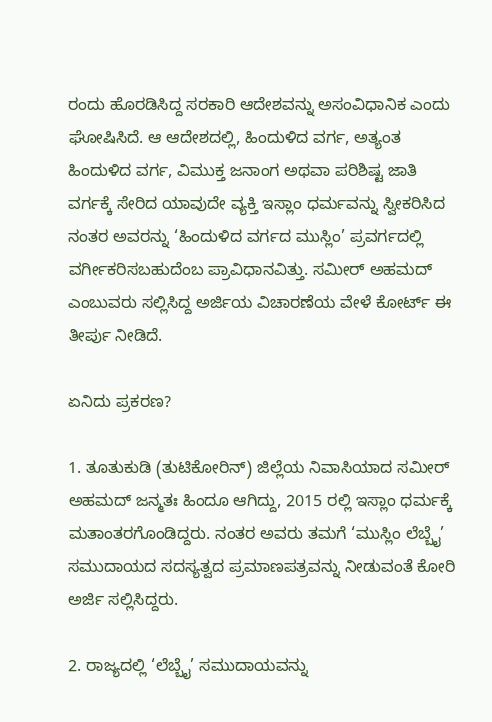ರಂದು ಹೊರಡಿಸಿದ್ದ ಸರಕಾರಿ ಆದೇಶವನ್ನು ಅಸಂವಿಧಾನಿಕ ಎಂದು ಘೋಷಿಸಿದೆ. ಆ ಆದೇಶದಲ್ಲಿ, ಹಿಂದುಳಿದ ವರ್ಗ, ಅತ್ಯಂತ ಹಿಂದುಳಿದ ವರ್ಗ, ವಿಮುಕ್ತ ಜನಾಂಗ ಅಥವಾ ಪರಿಶಿಷ್ಟ ಜಾತಿ ವರ್ಗಕ್ಕೆ ಸೇರಿದ ಯಾವುದೇ ವ್ಯಕ್ತಿ ಇಸ್ಲಾಂ ಧರ್ಮವನ್ನು ಸ್ವೀಕರಿಸಿದ ನಂತರ ಅವರನ್ನು ‘ಹಿಂದುಳಿದ ವರ್ಗದ ಮುಸ್ಲಿಂ’ ಪ್ರವರ್ಗದಲ್ಲಿ ವರ್ಗೀಕರಿಸಬಹುದೆಂಬ ಪ್ರಾವಿಧಾನವಿತ್ತು. ಸಮೀರ್ ಅಹಮದ್ ಎಂಬುವರು ಸಲ್ಲಿಸಿದ್ದ ಅರ್ಜಿಯ ವಿಚಾರಣೆಯ ವೇಳೆ ಕೋರ್ಟ್ ಈ ತೀರ್ಪು ನೀಡಿದೆ.

ಏನಿದು ಪ್ರಕರಣ?

1. ತೂತುಕುಡಿ (ತುಟಿಕೋರಿನ್) ಜಿಲ್ಲೆಯ ನಿವಾಸಿಯಾದ ಸಮೀರ್ ಅಹಮದ್ ಜನ್ಮತಃ ಹಿಂದೂ ಆಗಿದ್ದು, 2015 ರಲ್ಲಿ ಇಸ್ಲಾಂ ಧರ್ಮಕ್ಕೆ ಮತಾಂತರಗೊಂಡಿದ್ದರು. ನಂತರ ಅವರು ತಮಗೆ ‘ಮುಸ್ಲಿಂ ಲೆಬ್ಬೈ’ ಸಮುದಾಯದ ಸದಸ್ಯತ್ವದ ಪ್ರಮಾಣಪತ್ರವನ್ನು ನೀಡುವಂತೆ ಕೋರಿ ಅರ್ಜಿ ಸಲ್ಲಿಸಿದ್ದರು.

2. ರಾಜ್ಯದಲ್ಲಿ ‘ಲೆಬ್ಬೈ’ ಸಮುದಾಯವನ್ನು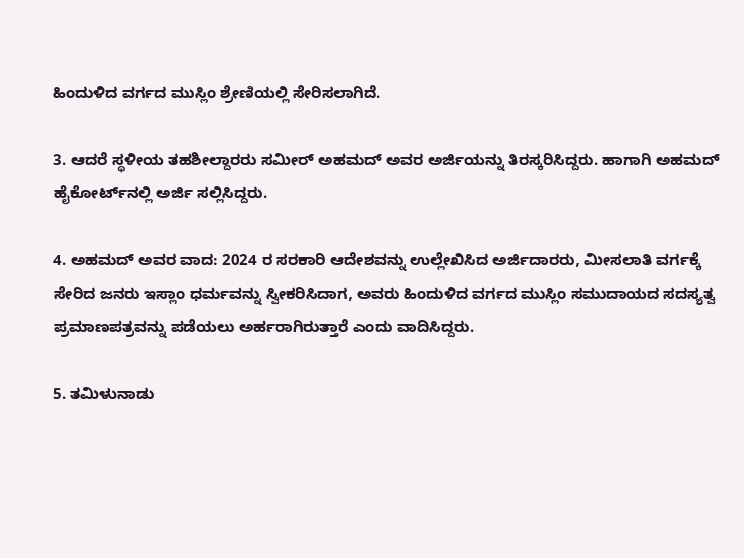ಹಿಂದುಳಿದ ವರ್ಗದ ಮುಸ್ಲಿಂ ಶ್ರೇಣಿಯಲ್ಲಿ ಸೇರಿಸಲಾಗಿದೆ.

3. ಆದರೆ ಸ್ಥಳೀಯ ತಹಶೀಲ್ದಾರರು ಸಮೀರ್ ಅಹಮದ್ ಅವರ ಅರ್ಜಿಯನ್ನು ತಿರಸ್ಕರಿಸಿದ್ದರು. ಹಾಗಾಗಿ ಅಹಮದ್ ಹೈಕೋರ್ಟ್‌ನಲ್ಲಿ ಅರ್ಜಿ ಸಲ್ಲಿಸಿದ್ದರು.

4. ಅಹಮದ್ ಅವರ ವಾದ: 2024 ರ ಸರಕಾರಿ ಆದೇಶವನ್ನು ಉಲ್ಲೇಖಿಸಿದ ಅರ್ಜಿದಾರರು, ಮೀಸಲಾತಿ ವರ್ಗಕ್ಕೆ ಸೇರಿದ ಜನರು ಇಸ್ಲಾಂ ಧರ್ಮವನ್ನು ಸ್ವೀಕರಿಸಿದಾಗ, ಅವರು ಹಿಂದುಳಿದ ವರ್ಗದ ಮುಸ್ಲಿಂ ಸಮುದಾಯದ ಸದಸ್ಯತ್ವ ಪ್ರಮಾಣಪತ್ರವನ್ನು ಪಡೆಯಲು ಅರ್ಹರಾಗಿರುತ್ತಾರೆ ಎಂದು ವಾದಿಸಿದ್ದರು.

5. ತಮಿಳುನಾಡು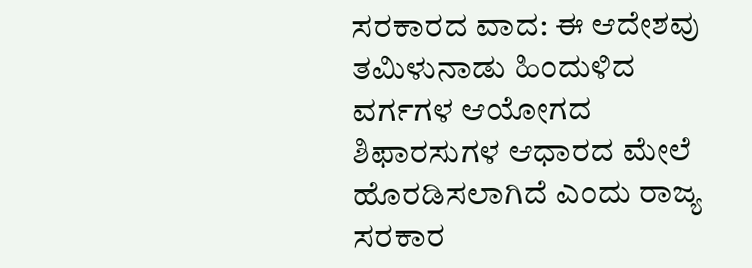ಸರಕಾರದ ವಾದ: ಈ ಆದೇಶವು ತಮಿಳುನಾಡು ಹಿಂದುಳಿದ ವರ್ಗಗಳ ಆಯೋಗದ ಶಿಫಾರಸುಗಳ ಆಧಾರದ ಮೇಲೆ ಹೊರಡಿಸಲಾಗಿದೆ ಎಂದು ರಾಜ್ಯ ಸರಕಾರ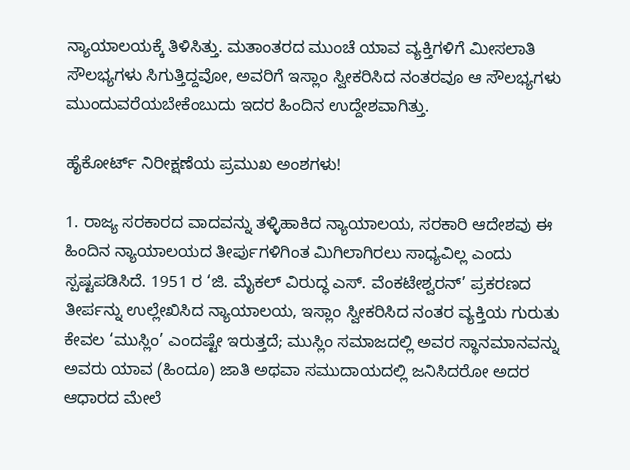ನ್ಯಾಯಾಲಯಕ್ಕೆ ತಿಳಿಸಿತ್ತು. ಮತಾಂತರದ ಮುಂಚೆ ಯಾವ ವ್ಯಕ್ತಿಗಳಿಗೆ ಮೀಸಲಾತಿ ಸೌಲಭ್ಯಗಳು ಸಿಗುತ್ತಿದ್ದವೋ, ಅವರಿಗೆ ಇಸ್ಲಾಂ ಸ್ವೀಕರಿಸಿದ ನಂತರವೂ ಆ ಸೌಲಭ್ಯಗಳು ಮುಂದುವರೆಯಬೇಕೆಂಬುದು ಇದರ ಹಿಂದಿನ ಉದ್ದೇಶವಾಗಿತ್ತು.

ಹೈಕೋರ್ಟ್ ನಿರೀಕ್ಷಣೆಯ ಪ್ರಮುಖ ಅಂಶಗಳು!

1. ರಾಜ್ಯ ಸರಕಾರದ ವಾದವನ್ನು ತಳ್ಳಿಹಾಕಿದ ನ್ಯಾಯಾಲಯ, ಸರಕಾರಿ ಆದೇಶವು ಈ ಹಿಂದಿನ ನ್ಯಾಯಾಲಯದ ತೀರ್ಪುಗಳಿಗಿಂತ ಮಿಗಿಲಾಗಿರಲು ಸಾಧ್ಯವಿಲ್ಲ ಎಂದು ಸ್ಪಷ್ಟಪಡಿಸಿದೆ. 1951 ರ ‘ಜಿ. ಮೈಕಲ್ ವಿರುದ್ಧ ಎಸ್. ವೆಂಕಟೇಶ್ವರನ್’ ಪ್ರಕರಣದ ತೀರ್ಪನ್ನು ಉಲ್ಲೇಖಿಸಿದ ನ್ಯಾಯಾಲಯ, ಇಸ್ಲಾಂ ಸ್ವೀಕರಿಸಿದ ನಂತರ ವ್ಯಕ್ತಿಯ ಗುರುತು ಕೇವಲ ‘ಮುಸ್ಲಿಂ’ ಎಂದಷ್ಟೇ ಇರುತ್ತದೆ; ಮುಸ್ಲಿಂ ಸಮಾಜದಲ್ಲಿ ಅವರ ಸ್ಥಾನಮಾನವನ್ನು ಅವರು ಯಾವ (ಹಿಂದೂ) ಜಾತಿ ಅಥವಾ ಸಮುದಾಯದಲ್ಲಿ ಜನಿಸಿದರೋ ಅದರ ಆಧಾರದ ಮೇಲೆ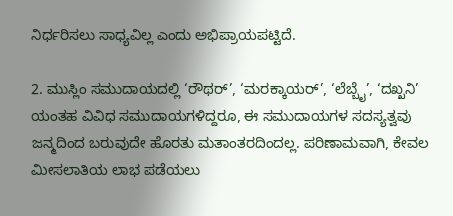ನಿರ್ಧರಿಸಲು ಸಾಧ್ಯವಿಲ್ಲ ಎಂದು ಅಭಿಪ್ರಾಯಪಟ್ಟಿದೆ.

2. ಮುಸ್ಲಿಂ ಸಮುದಾಯದಲ್ಲಿ ‘ರೌಥರ್’, ‘ಮರಕ್ಕಾಯರ್’, ‘ಲೆಬ್ಬೈ’, ‘ದಖ್ಖನಿ’ ಯಂತಹ ವಿವಿಧ ಸಮುದಾಯಗಳಿದ್ದರೂ, ಈ ಸಮುದಾಯಗಳ ಸದಸ್ಯತ್ವವು ಜನ್ಮದಿಂದ ಬರುವುದೇ ಹೊರತು ಮತಾಂತರದಿಂದಲ್ಲ. ಪರಿಣಾಮವಾಗಿ, ಕೇವಲ ಮೀಸಲಾತಿಯ ಲಾಭ ಪಡೆಯಲು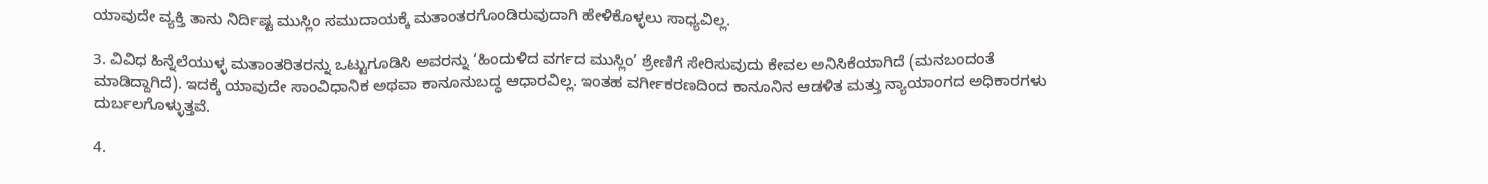ಯಾವುದೇ ವ್ಯಕ್ತಿ ತಾನು ನಿರ್ದಿಷ್ಟ ಮುಸ್ಲಿಂ ಸಮುದಾಯಕ್ಕೆ ಮತಾಂತರಗೊಂಡಿರುವುದಾಗಿ ಹೇಳಿಕೊಳ್ಳಲು ಸಾಧ್ಯವಿಲ್ಲ.

3. ವಿವಿಧ ಹಿನ್ನೆಲೆಯುಳ್ಳ ಮತಾಂತರಿತರನ್ನು ಒಟ್ಟುಗೂಡಿಸಿ ಅವರನ್ನು ‘ಹಿಂದುಳಿದ ವರ್ಗದ ಮುಸ್ಲಿಂ’ ಶ್ರೇಣಿಗೆ ಸೇರಿಸುವುದು ಕೇವಲ ಅನಿಸಿಕೆಯಾಗಿದೆ (ಮನಬಂದಂತೆ ಮಾಡಿದ್ದಾಗಿದೆ). ಇದಕ್ಕೆ ಯಾವುದೇ ಸಾಂವಿಧಾನಿಕ ಅಥವಾ ಕಾನೂನುಬದ್ಧ ಆಧಾರವಿಲ್ಲ. ಇಂತಹ ವರ್ಗೀಕರಣದಿಂದ ಕಾನೂನಿನ ಆಡಳಿತ ಮತ್ತು ನ್ಯಾಯಾಂಗದ ಅಧಿಕಾರಗಳು ದುರ್ಬಲಗೊಳ್ಳುತ್ತವೆ.

4.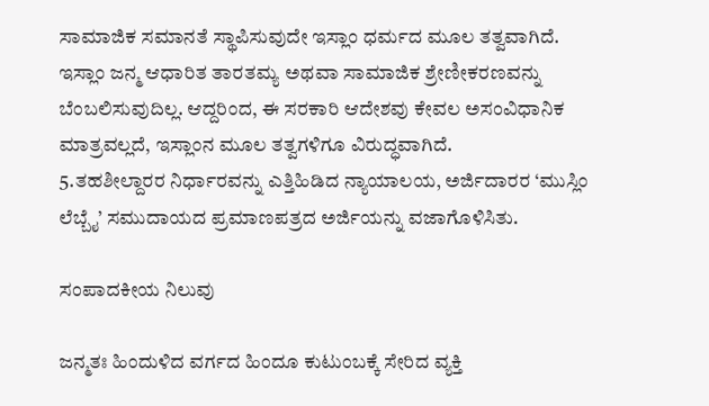ಸಾಮಾಜಿಕ ಸಮಾನತೆ ಸ್ಥಾಪಿಸುವುದೇ ಇಸ್ಲಾಂ ಧರ್ಮದ ಮೂಲ ತತ್ವವಾಗಿದೆ. ಇಸ್ಲಾಂ ಜನ್ಮ ಆಧಾರಿತ ತಾರತಮ್ಯ ಅಥವಾ ಸಾಮಾಜಿಕ ಶ್ರೇಣೀಕರಣವನ್ನು ಬೆಂಬಲಿಸುವುದಿಲ್ಲ. ಆದ್ದರಿಂದ, ಈ ಸರಕಾರಿ ಆದೇಶವು ಕೇವಲ ಅಸಂವಿಧಾನಿಕ ಮಾತ್ರವಲ್ಲದೆ, ಇಸ್ಲಾಂನ ಮೂಲ ತತ್ವಗಳಿಗೂ ವಿರುದ್ಧವಾಗಿದೆ.
5.ತಹಶೀಲ್ದಾರರ ನಿರ್ಧಾರವನ್ನು ಎತ್ತಿಹಿಡಿದ ನ್ಯಾಯಾಲಯ, ಅರ್ಜಿದಾರರ ‘ಮುಸ್ಲಿಂ ಲೆಬ್ಬೈ’ ಸಮುದಾಯದ ಪ್ರಮಾಣಪತ್ರದ ಅರ್ಜಿಯನ್ನು ವಜಾಗೊಳಿಸಿತು.

ಸಂಪಾದಕೀಯ ನಿಲುವು

ಜನ್ಮತಃ ಹಿಂದುಳಿದ ವರ್ಗದ ಹಿಂದೂ ಕುಟುಂಬಕ್ಕೆ ಸೇರಿದ ವ್ಯಕ್ತಿ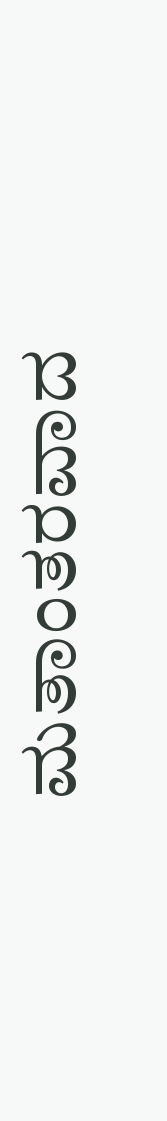ಮತಾಂತರವಾದ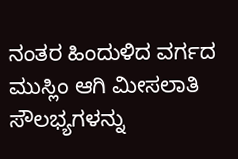ನಂತರ ಹಿಂದುಳಿದ ವರ್ಗದ ಮುಸ್ಲಿಂ ಆಗಿ ಮೀಸಲಾತಿ ಸೌಲಭ್ಯಗಳನ್ನು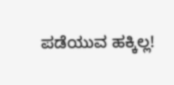ಪಡೆಯುವ ಹಕ್ಕಿಲ್ಲ!